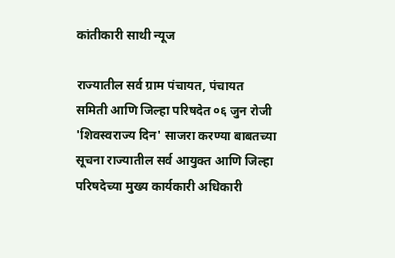कांतीकारी साथी न्यूज

राज्यातील सर्व ग्राम पंचायत, पंचायत समिती आणि जिल्हा परिषदेत ०६ जुन रोजी 'शिवस्वराज्य दिन' साजरा करण्या बाबतच्या सूचना राज्यातील सर्व आयुक्त आणि जिल्हा परिषदेच्या मुख्य कार्यकारी अधिकारी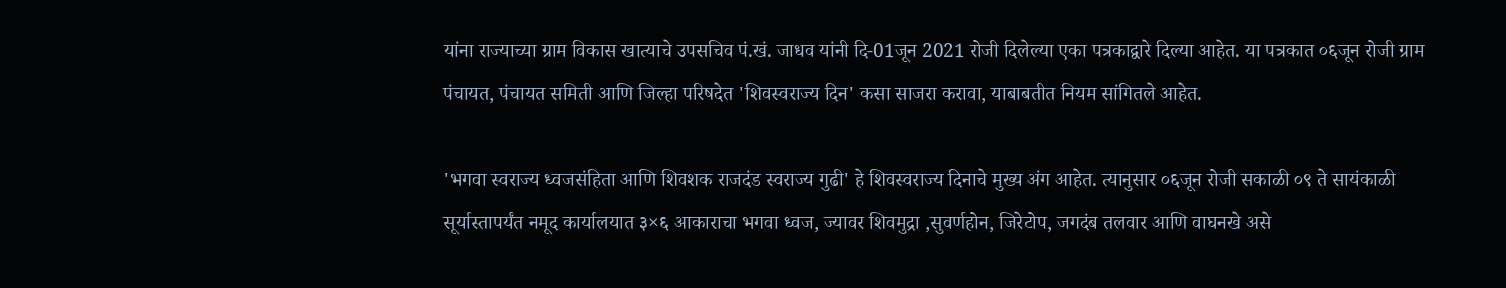यांना राज्याच्या ग्राम विकास खात्याचे उपसचिव पं.खं. जाधव यांनी दि-01जून 2021 रोजी दिलेल्या एका पत्रकाद्वारे दिल्या आहेत. या पत्रकात ०६जून रोजी ग्राम पंचायत, पंचायत समिती आणि जिल्हा परिषदेत 'शिवस्वराज्य दिन' कसा साजरा करावा, याबाबतीत नियम सांगितले आहेत.

'भगवा स्वराज्य ध्वजसंहिता आणि शिवशक राजदंड स्वराज्य गुढी' हे शिवस्वराज्य दिनाचे मुख्य अंग आहेत. त्यानुसार ०६जून रोजी सकाळी ०९ ते सायंकाळी सूर्यास्तापर्यंत नमूद कार्यालयात ३×६ आकाराचा भगवा ध्वज, ज्यावर शिवमुद्रा ,सुवर्णहोन, जिरेटोप, जगदंब तलवार आणि वाघनखे असे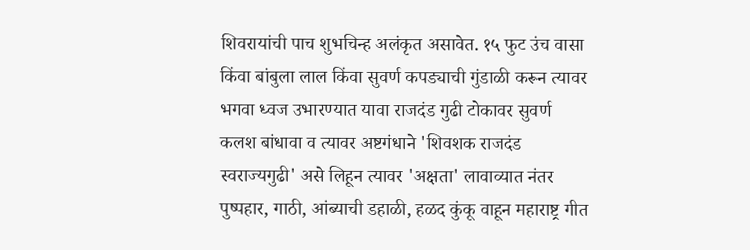शिवरायांची पाच शुभचिन्ह अलंकृत असावेत. १५ फुट उंच वासा किंवा बांबुला लाल किंवा सुवर्ण कपड्याची गुंडाळी करून त्यावर भगवा ध्वज उभारण्यात यावा राजदंड गुढी टोकावर सुवर्ण कलश बांधावा व त्यावर अष्टगंधाने 'शिवशक राजदंड स्वराज्यगुढी' असे लिहून त्यावर 'अक्षता' लावाव्यात नंतर पुष्पहार, गाठी, आंब्याची डहाळी, हळद कुंकू वाहून महाराष्ट्र गीत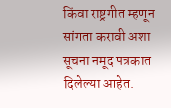किंवा राष्ट्रगीत म्हणून सांगता करावी अशा सूचना नमूद पत्रकात दिलेल्या आहेत.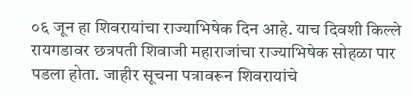०६ जून हा शिवरायांचा राज्याभिषेक दिन आहे. याच दिवशी किल्ले रायगडावर छत्रपती शिवाजी महाराजांचा राज्याभिषेक सोहळा पार पडला होता. जाहीर सूचना पत्रावरून शिवरायांचे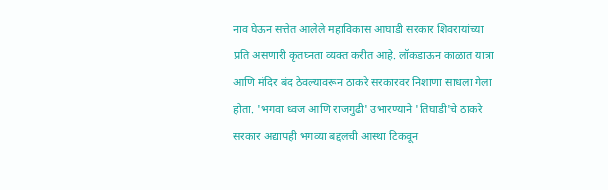नाव घेऊन सत्तेत आलेले महाविकास आघाडी सरकार शिवरायांच्या प्रति असणारी कृतघ्नता व्यक्त करीत आहे. लॉकडाऊन काळात यात्रा आणि मंदिर बंद ठेवल्यावरून ठाकरे सरकारवर निशाणा साधला गेला होता. 'भगवा ध्वज आणि राजगुढी' उभारण्याने 'तिघाडी'चे ठाकरे सरकार अद्यापही भगव्या बद्दलची आस्था टिकवून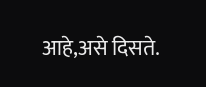आहे,असे दिसते.